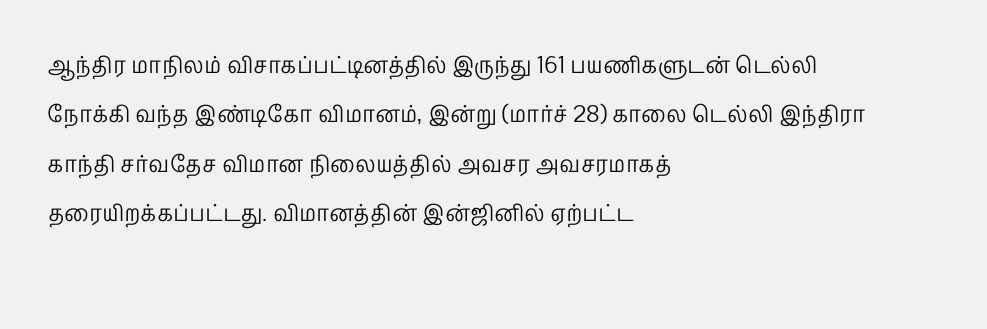ஆந்திர மாநிலம் விசாகப்பட்டினத்தில் இருந்து 161 பயணிகளுடன் டெல்லி நோக்கி வந்த இண்டிகோ விமானம், இன்று (மார்ச் 28) காலை டெல்லி இந்திரா காந்தி சர்வதேச விமான நிலையத்தில் அவசர அவசரமாகத் தரையிறக்கப்பட்டது. விமானத்தின் இன்ஜினில் ஏற்பட்ட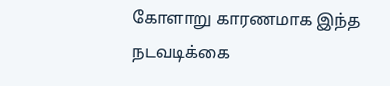கோளாறு காரணமாக இந்த நடவடிக்கை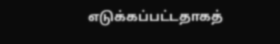எடுக்கப்பட்டதாகத்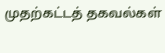முதற்கட்டத் தகவல்கள்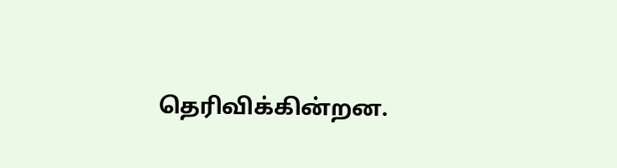தெரிவிக்கின்றன.